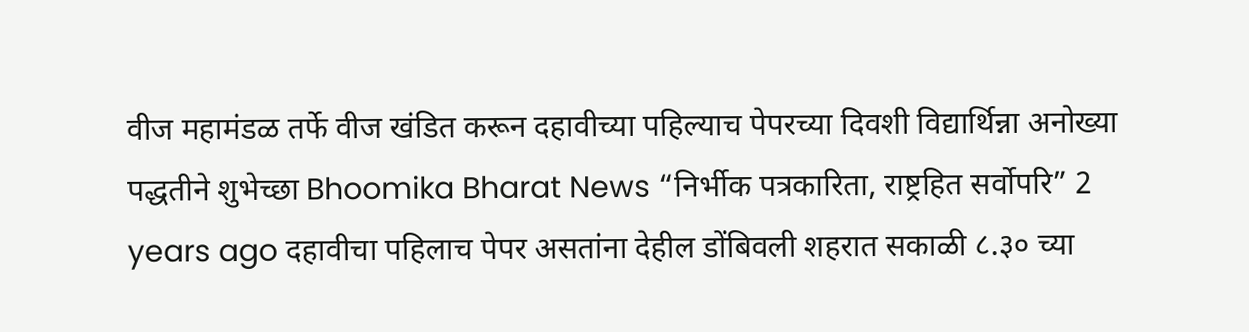वीज महामंडळ तर्फे वीज खंडित करून दहावीच्या पहिल्याच पेपरच्या दिवशी विद्यार्थिन्ना अनोख्या पद्धतीने शुभेच्छा Bhoomika Bharat News “निर्भीक पत्रकारिता, राष्ट्रहित सर्वोपरि” 2 years ago दहावीचा पहिलाच पेपर असतांना देहील डोंबिवली शहरात सकाळी ८.३० च्या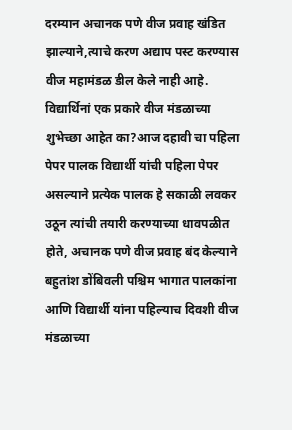दरम्यान अचानक पणे वीज प्रवाह खंडित झाल्याने,त्याचे करण अद्याप पस्ट करण्यास वीज महामंडळ डील केले नाही आहे. विद्यार्थिनां एक प्रकारे वीज मंडळाच्या शुभेच्छा आहेत का?आज दहावी चा पहिला पेपर पालक विद्यार्थी यांची पहिला पेपर असल्याने प्रत्येक पालक हे सकाळी लवकर उठून त्यांची तयारी करण्याच्या धावपळीत होते, अचानक पणे वीज प्रवाह बंद केल्याने बहुतांश डोंबिवली पश्चिम भागात पालकांना आणि विद्यार्थी यांना पहिल्याच दिवशी वीज मंडळाच्या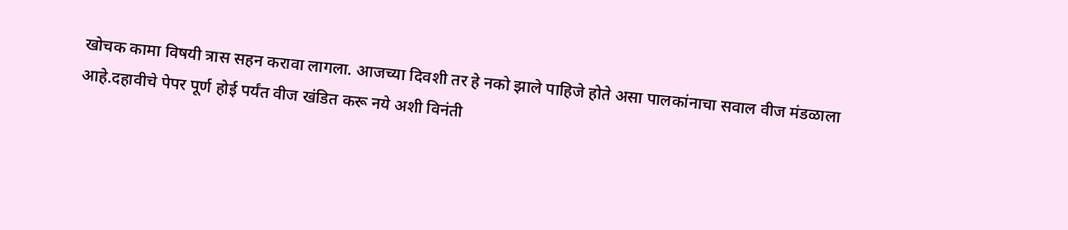खोचक कामा विषयी त्रास सहन करावा लागला. आजच्या दिवशी तर हे नको झाले पाहिजे होते असा पालकांनाचा सवाल वीज मंडळाला आहे.दहावीचे पेपर पूर्ण होई पर्यंत वीज खंडित करू नये अशी विनंती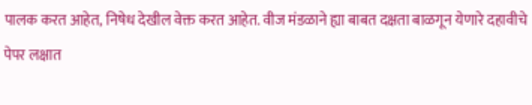पालक करत आहेत, निषेध देखील वेक्त करत आहेत. वीज मंडळाने ह्या बाबत दक्षता बाळगून येणारे दहावीचे पेपर लक्षात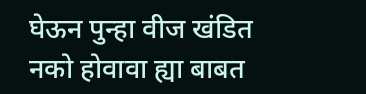घेऊन पुन्हा वीज खंडित नको होवावा ह्या बाबत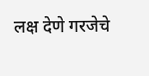लक्ष देणे गरजेचे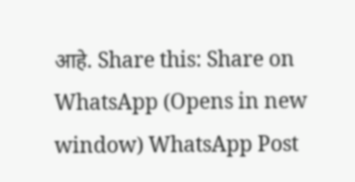आहे. Share this: Share on WhatsApp (Opens in new window) WhatsApp Post